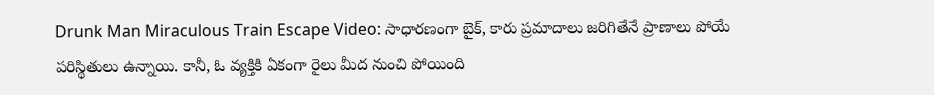Drunk Man Miraculous Train Escape Video: సాధారణంగా బైక్, కారు ప్రమాదాలు జరిగితేనే ప్రాణాలు పోయే పరిస్థితులు ఉన్నాయి. కానీ, ఓ వ్యక్తికి ఏకంగా రైలు మీద నుంచి పోయింది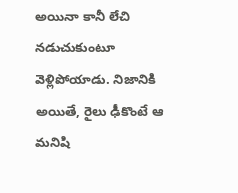అయినా కానీ లేచి నడుచుకుంటూ వెళ్లిపోయాడు. నిజానికి అయితే, రైలు ఢీకొంటే ఆ మనిషి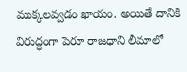ముక్కలవ్వడం ఖాయం. అయితే దానికి విరుద్ధంగా పెరూ రాజధాని లీమాలో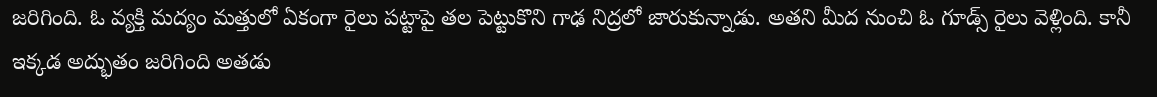జరిగింది. ఓ వ్యక్తి మద్యం మత్తులో ఏకంగా రైలు పట్టాపై తల పెట్టుకొని గాఢ నిద్రలో జారుకున్నాడు. అతని మీద నుంచి ఓ గూడ్స్ రైలు వెళ్లింది. కానీ ఇక్కడ అద్భుతం జరిగింది అతడు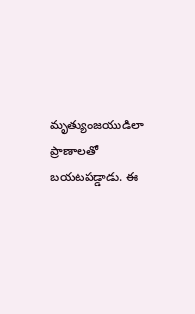మృత్యుంజయుడిలా ప్రాణాలతో బయటపడ్డాడు. ఈ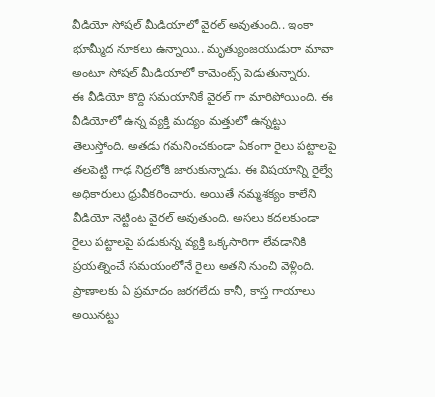వీడియో సోషల్ మీడియాలో వైరల్ అవుతుంది.. ఇంకా భూమ్మీద నూకలు ఉన్నాయి.. మృత్యుంజయుడురా మావా అంటూ సోషల్ మీడియాలో కామెంట్స్ పెడుతున్నారు.
ఈ వీడియో కొద్ది సమయానికే వైరల్ గా మారిపోయింది. ఈ వీడియోలో ఉన్న వ్యక్తి మద్యం మత్తులో ఉన్నట్టు తెలుస్తోంది. అతడు గమనించకుండా ఏకంగా రైలు పట్టాలపై తలపెట్టి గాఢ నిద్రలోకి జారుకున్నాడు. ఈ విషయాన్ని రైల్వే అధికారులు ధ్రువీకరించారు. అయితే నమ్మశక్యం కాలేని వీడియో నెట్టింట వైరల్ అవుతుంది. అసలు కదలకుండా రైలు పట్టాలపై పడుకున్న వ్యక్తి ఒక్కసారిగా లేవడానికి ప్రయత్నించే సమయంలోనే రైలు అతని నుంచి వెళ్లింది. ప్రాణాలకు ఏ ప్రమాదం జరగలేదు కానీ, కాస్త గాయాలు అయినట్టు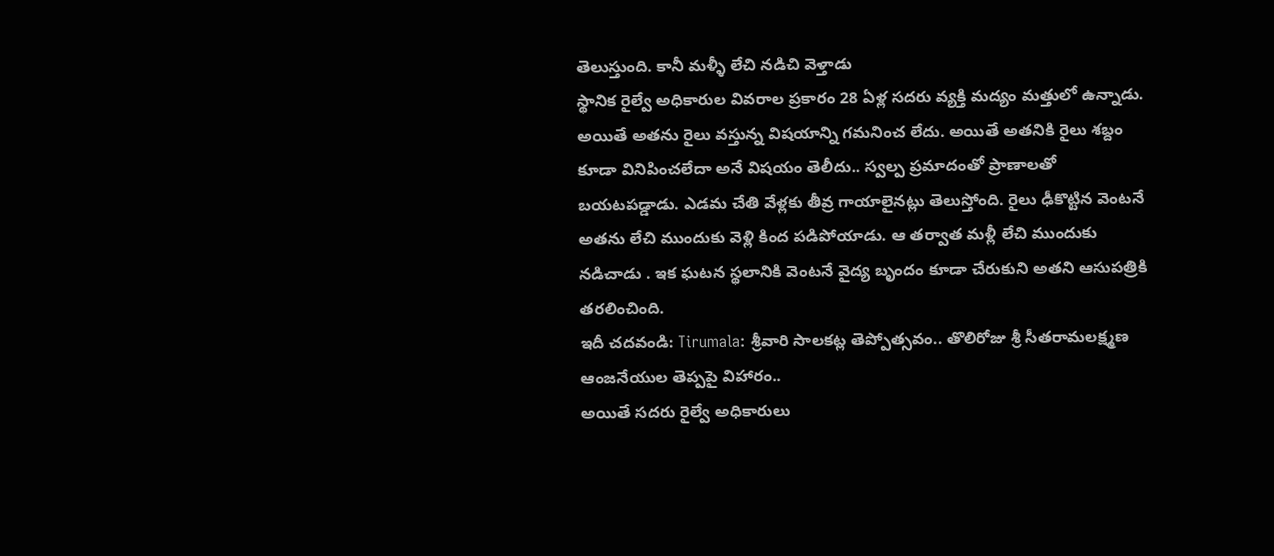తెలుస్తుంది. కానీ మళ్ళీ లేచి నడిచి వెళ్తాడు
స్థానిక రైల్వే అధికారుల వివరాల ప్రకారం 28 ఏళ్ల సదరు వ్యక్తి మద్యం మత్తులో ఉన్నాడు. అయితే అతను రైలు వస్తున్న విషయాన్ని గమనించ లేదు. అయితే అతనికి రైలు శబ్దం కూడా వినిపించలేదా అనే విషయం తెలీదు.. స్వల్ప ప్రమాదంతో ప్రాణాలతో బయటపడ్డాడు. ఎడమ చేతి వేళ్లకు తీవ్ర గాయాలైనట్లు తెలుస్తోంది. రైలు ఢీకొట్టిన వెంటనే అతను లేచి ముందుకు వెళ్లి కింద పడిపోయాడు. ఆ తర్వాత మళ్లీ లేచి ముందుకు నడిచాడు . ఇక ఘటన స్థలానికి వెంటనే వైద్య బృందం కూడా చేరుకుని అతని ఆసుపత్రికి తరలించింది.
ఇదీ చదవండి: Tirumala: శ్రీవారి సాలకట్ల తెప్పోత్సవం.. తొలిరోజు శ్రీ సీతరామలక్ష్మణ ఆంజనేయుల తెప్పపై విహారం..
అయితే సదరు రైల్వే అధికారులు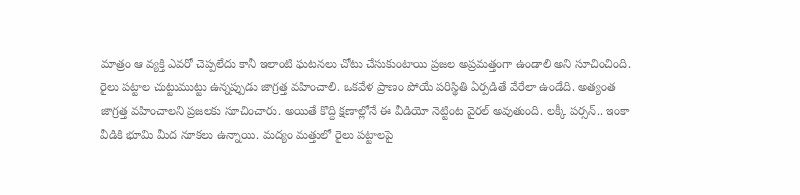మాత్రం ఆ వ్యక్తి ఎవరో చెప్పలేదు కానీ ఇలాంటి ఘటనలు చోటు చేసుకుంటాయి ప్రజల అప్రమత్తంగా ఉండాలి అని సూచించింది. రైలు పట్టాల చుట్టుముట్టు ఉన్నప్పుడు జాగ్రత్త వహించాలి. ఒకవేళ ప్రాణం పోయే పరిస్థితి ఏర్పడితే వేరేలా ఉండేది. అత్యంత జాగ్రత్త వహించాలని ప్రజలకు సూచించారు. అయితే కొద్ది క్షణాల్లోనే ఈ వీడియో నెట్టింట వైరల్ అవుతుంది. లక్కీ పర్సన్.. ఇంకా వీడికి భూమి మీద నూకలు ఉన్నాయి. మద్యం మత్తులో రైలు పట్టాలపై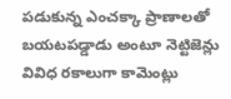పడుకున్న ఎంచక్కా ప్రాణాలతో బయటపడ్డాడు అంటూ నెట్టిజెన్లు వివిధ రకాలుగా కామెంట్లు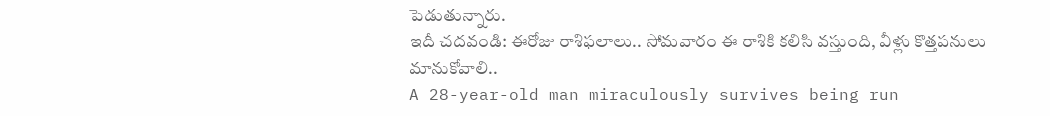పెడుతున్నారు.
ఇదీ చదవండి: ఈరోజు రాశిఫలాలు.. సోమవారం ఈ రాశికి కలిసి వస్తుంది, వీళ్లు కొత్తపనులు మానుకోవాలి..
A 28-year-old man miraculously survives being run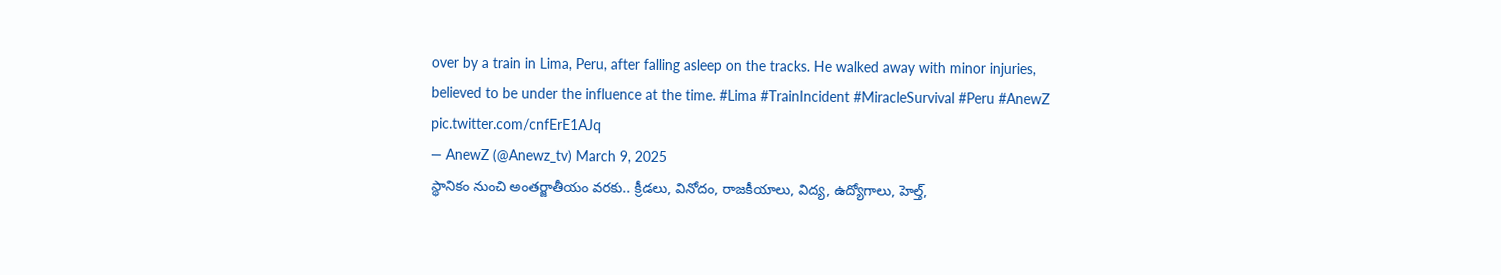over by a train in Lima, Peru, after falling asleep on the tracks. He walked away with minor injuries, believed to be under the influence at the time. #Lima #TrainIncident #MiracleSurvival #Peru #AnewZ pic.twitter.com/cnfErE1AJq
— AnewZ (@Anewz_tv) March 9, 2025
స్థానికం నుంచి అంతర్జాతీయం వరకు.. క్రీడలు, వినోదం, రాజకీయాలు, విద్య, ఉద్యోగాలు, హెల్త్,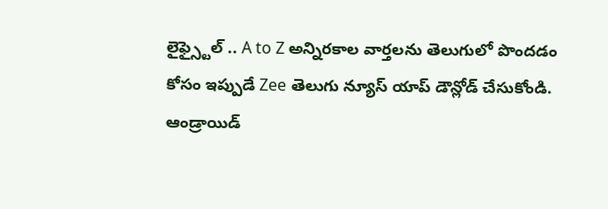లైఫ్స్టైల్ .. A to Z అన్నిరకాల వార్తలను తెలుగులో పొందడం కోసం ఇప్పుడే Zee తెలుగు న్యూస్ యాప్ డౌన్లోడ్ చేసుకోండి.
ఆండ్రాయిడ్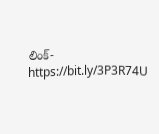లింక్- https://bit.ly/3P3R74U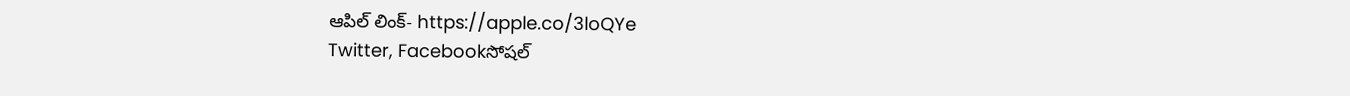ఆపిల్ లింక్- https://apple.co/3loQYe
Twitter, Facebookసోషల్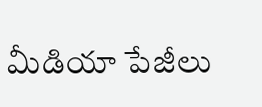మీడియా పేజీలు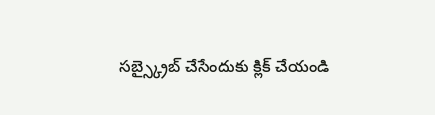సబ్స్క్రైబ్ చేసేందుకు క్లిక్ చేయండి